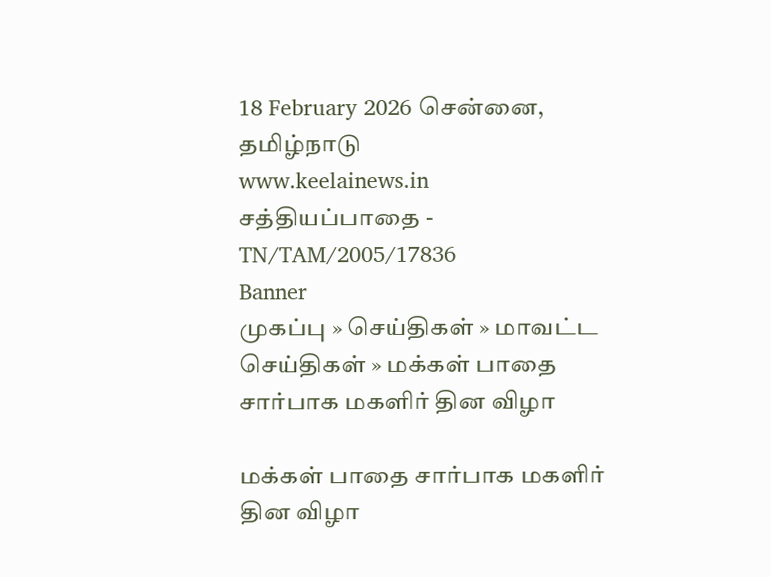18 February 2026 சென்னை, தமிழ்நாடு
www.keelainews.in
சத்தியப்பாதை - TN/TAM/2005/17836
Banner
முகப்பு » செய்திகள் » மாவட்ட செய்திகள் » மக்கள் பாதை சார்பாக மகளிர் தின விழா

மக்கள் பாதை சார்பாக மகளிர் தின விழா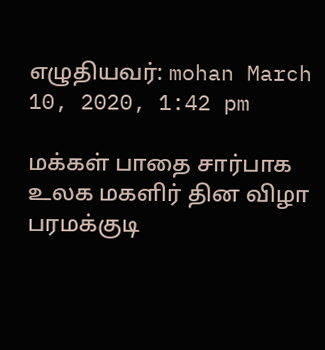எழுதியவர்: mohan March 10, 2020, 1:42 pm

மக்கள் பாதை சார்பாக உலக மகளிர் தின விழா  பரமக்குடி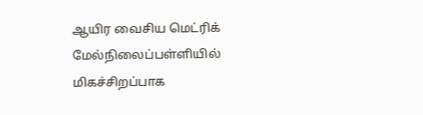ஆயிர வைசிய மெட்ரிக் மேல்நிலைப்பள்ளியில் மிகச்சிறப்பாக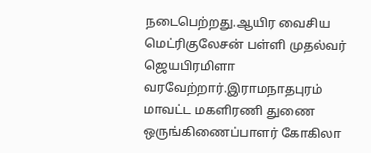நடைபெற்றது.ஆயிர வைசிய மெட்ரிகுலேசன் பள்ளி முதல்வர் ஜெயபிரமிளா வரவேற்றார்.இராமநாதபுரம் மாவட்ட மகளிரணி துணை ஒருங்கிணைப்பாளர் கோகிலா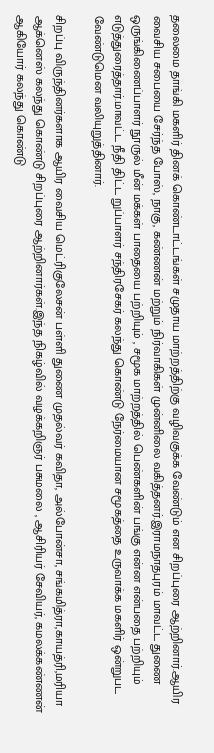தலைமை தாங்கி மகளிர் தினக் கொண்டாட்டங்கள் சமுதாய மாற்றத்திற்கு வழிவகுக்க வேண்டும் என சிறப்புரை ஆற்றினார்.ஆயிர வைசிய சபையை சேர்ந்த போஸ், நாகு, கண்ணன் மற்றும் நிர்வாகிகள் முன்னிலை வகித்தனர்.இராமநாதபுரம் மாவட்ட துணை ஒருங்கிணைப்பாளர் நூருல் மீன் மக்கள் பாதையை பற்றியும் , சமூக மாற்றத்தில் பெண்களின் பங்கு என்ன என்பதை பற்றியும் எடுத்துரைத்தார்.மாவட்ட நீதி திட்ட றுப்பாளர் சந்திரசேகர் கலந்து கொண்டு நேர்மையான சமூகத்தை உருவாக்க மகளிர் ஒன்றுபட வேண்டுமென வலியுறுத்தினார்.

சிறப்பு விருந்தினர்களாக ஆயிர வைசிய மெட்ரிகுலேசன் பள்ளி துணை முதல்வர் கவிதா, அல்போன்சா, சங்கமித்ரா,காயத்ரி,மரியா ஆக்னெஸ் கலந்து கொண்டு சிறப்புரை ஆற்றினார்கள்.இந்த நிகழ்வில் வழக்கறிஞர் பசுமலை , ஆசிரியர் சேவியர், கமலக்கண்ணன் ஆகியோர் கலந்து கொண்டு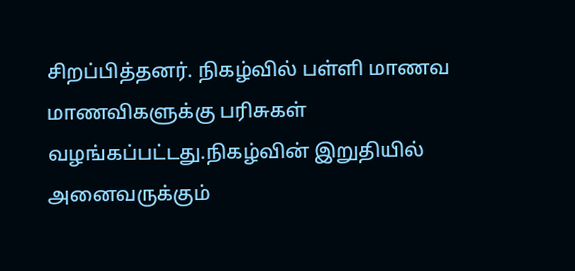சிறப்பித்தனர். நிகழ்வில் பள்ளி மாணவ மாணவிகளுக்கு பரிசுகள் வழங்கப்பட்டது.நிகழ்வின் இறுதியில் அனைவருக்கும்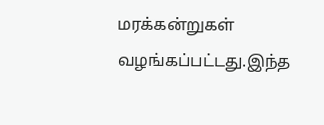மரக்கன்றுகள் வழங்கப்பட்டது.இந்த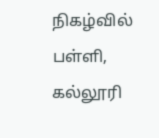நிகழ்வில் பள்ளி, கல்லூரி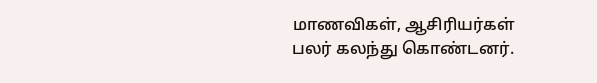மாணவிகள், ஆசிரியர்கள் பலர் கலந்து கொண்டனர்.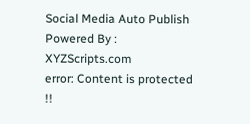Social Media Auto Publish Powered By : XYZScripts.com
error: Content is protected !!